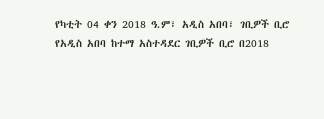የካቲት 04 ቀን 2018 ዓ.ም፣ አዲስ አበባ፣ ገቢዎች ቢሮ
የአዲስ አበባ ከተማ አስተዳደር ገቢዎች ቢሮ በ2018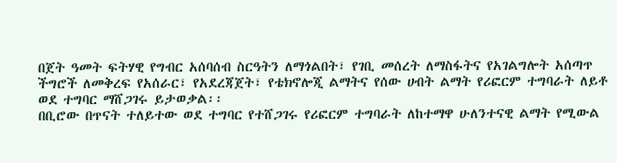በጀት ዓመት ፍትሃዊ የግብር አሰባሰብ ስርዓትን ለማጎልበት፣ የገቢ መሰረት ለማስፋትና የአገልግሎት አሰጣጥ ችግሮች ለመቅረፍ የአሰራር፣ የአደረጃጀት፣ የቴክኖሎጂ ልማትና የሰው ሀብት ልማት የሪፎርም ተግባራት ለይቶ ወደ ተግባር ማሸጋገሩ ይታወቃል፡፡
በቢሮው በጥናት ተለይተው ወደ ተግባር የተሸጋገሩ የሪፎርም ተግባራት ለከተማዋ ሁለንተናዊ ልማት የሚውል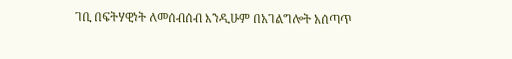ገቢ በፍትሃዊነት ለመሰብሰብ እንዲሁም በአገልግሎት አሰጣጥ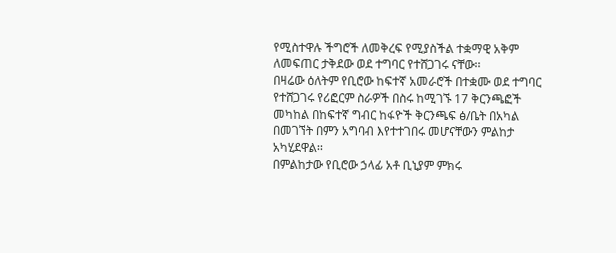የሚስተዋሉ ችግሮች ለመቅረፍ የሚያስችል ተቋማዊ አቅም ለመፍጠር ታቅደው ወደ ተግባር የተሸጋገሩ ናቸው፡፡
በዛሬው ዕለትም የቢሮው ከፍተኛ አመራሮች በተቋሙ ወደ ተግባር የተሸጋገሩ የሪፎርም ስራዎች በስሩ ከሚገኙ 17 ቅርንጫፎች መካከል በከፍተኛ ግብር ከፋዮች ቅርንጫፍ ፅ/ቤት በአካል በመገኘት በምን አግባብ እየተተገበሩ መሆናቸውን ምልከታ አካሂደዋል፡፡
በምልከታው የቢሮው ኃላፊ አቶ ቢኒያም ምክሩ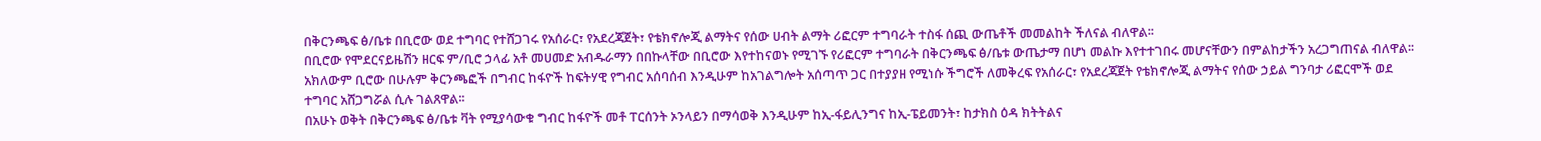በቅርንጫፍ ፅ/ቤቱ በቢሮው ወደ ተግባር የተሸጋገሩ የአሰራር፣ የአደረጃጀት፣ የቴክኖሎጂ ልማትና የሰው ሀብት ልማት ሪፎርም ተግባራት ተስፋ ሰጪ ውጤቶች መመልከት ችለናል ብለዋል፡፡
በቢሮው የሞደርናይዜሽን ዘርፍ ም/ቢሮ ኃላፊ አቶ መሀመድ አብዱራማን በበኩላቸው በቢሮው እየተከናወኑ የሚገኙ የሪፎርም ተግባራት በቅርንጫፍ ፅ/ቤቱ ውጤታማ በሆነ መልኩ እየተተገበሩ መሆናቸውን በምልከታችን አረጋግጠናል ብለዋል፡፡
አክለውም ቢሮው በሁሉም ቅርንጫፎች በግብር ከፋዮች ከፍትሃዊ የግብር አሰባሰብ እንዲሁም ከአገልግሎት አሰጣጥ ጋር በተያያዘ የሚነሱ ችግሮች ለመቅረፍ የአሰራር፣ የአደረጃጀት የቴክኖሎጂ ልማትና የሰው ኃይል ግንባታ ሪፎርሞች ወደ ተግባር አሸጋግሯል ሲሉ ገልጸዋል፡፡
በአሁኑ ወቅት በቅርንጫፍ ፅ/ቤቱ ቫት የሚያሳውቁ ግብር ከፋዮች መቶ ፐርሰንት ኦንላይን በማሳወቅ እንዲሁም ከኢ-ፋይሊንግና ከኢ-ፔይመንት፣ ከታክስ ዕዳ ክትትልና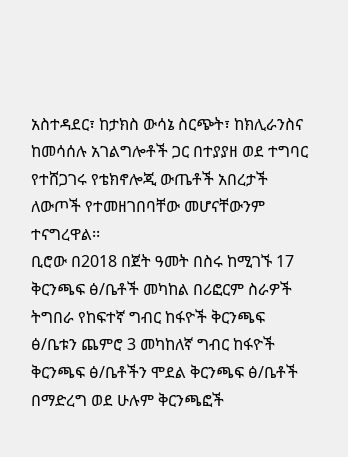አስተዳደር፣ ከታክስ ውሳኔ ስርጭት፣ ከክሊራንስና ከመሳሰሉ አገልግሎቶች ጋር በተያያዘ ወደ ተግባር የተሸጋገሩ የቴክኖሎጂ ውጤቶች አበረታች ለውጦች የተመዘገበባቸው መሆናቸውንም ተናግረዋል፡፡
ቢሮው በ2018 በጀት ዓመት በስሩ ከሚገኙ 17 ቅርንጫፍ ፅ/ቤቶች መካከል በሪፎርም ስራዎች ትግበራ የከፍተኛ ግብር ከፋዮች ቅርንጫፍ ፅ/ቤቱን ጨምሮ 3 መካከለኛ ግብር ከፋዮች ቅርንጫፍ ፅ/ቤቶችን ሞደል ቅርንጫፍ ፅ/ቤቶች በማድረግ ወደ ሁሉም ቅርንጫፎች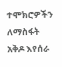ተሞክሮዎችን ለማስፋት አቅዶ እየሰራ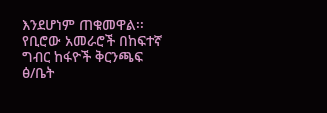እንደሆነም ጠቁመዋል፡፡
የቢሮው አመራሮች በከፍተኛ ግብር ከፋዮች ቅርንጫፍ ፅ/ቤት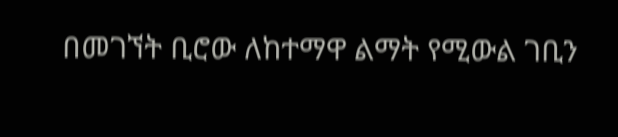በመገኘት ቢሮው ለከተማዋ ልማት የሚውል ገቢን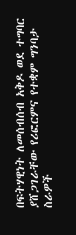በፍትሃዊነት ለመሰብሰብ አቅዶ ወደ ተግባር ያሸጋገራቸው የሪፎርምና የተቋም ግንባታ ስራዎች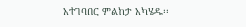አተገባበር ምልከታ አካሄዱ፡፡